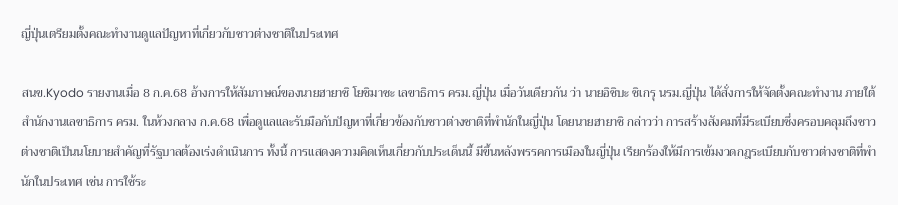ญี่ปุ่นเตรียมตั้งคณะทำงานดูแลปัญหาที่เกี่ยวกับชาวต่างชาติในประเทศ

สนข.Kyodo รายงานเมื่อ 8 ก.ค.68 อ้างการให้สัมภาษณ์ของนายฮายาชิ โยชิมาซะ เลขาธิการ ครม.ญี่ปุ่น เมื่อวันเดียวกัน ว่า นายอิชิบะ ชิเกรุ นรม.ญี่ปุ่น ได้สั่งการให้จัดตั้งคณะทำงาน ภายใต้สำนักงานเลขาธิการ ครม. ในห้วงกลาง ก.ค.68 เพื่อดูแลและรับมือกับปัญหาที่เกี่ยวข้องกับชาวต่างชาติที่พำนักในญี่ปุ่น โดยนายฮายาชิ กล่าวว่า การสร้างสังคมที่มีระเบียบซึ่งครอบคลุมถึงชาวต่างชาติเป็นนโยบายสำคัญที่รัฐบาลต้องเร่งดำเนินการ ทั้งนี้ การแสดงความคิดเห็นเกี่ยวกับประเด็นนี้ มีขึ้นหลังพรรคการเมืองในญี่ปุ่น เรียกร้องให้มีการเข้มงวดกฎระเบียบกับชาวต่างชาติที่พำนักในประเทศ เช่น การใช้ระ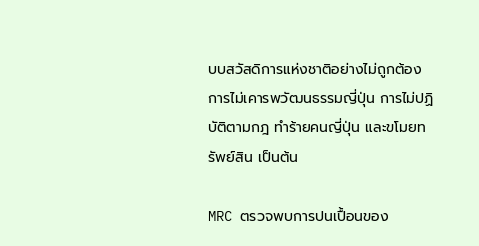บบสวัสดิการแห่งชาติอย่างไม่ถูกต้อง การไม่เคารพวัฒนธรรมญี่ปุ่น การไม่ปฏิบัติตามกฎ ทำร้ายคนญี่ปุ่น และขโมยทรัพย์สิน เป็นต้น

MRC ตรวจพบการปนเปื้อนของ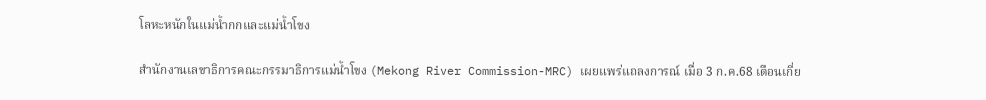โลหะหนักในแม่น้ำกกและแม่น้ำโขง

สำนักงานเลขาธิการคณะกรรมาธิการแม่นํ้าโขง (Mekong River Commission-MRC) เผยแพร่แถลงการณ์ เมื่อ 3 ก.ค.68 เตือนเกี่ย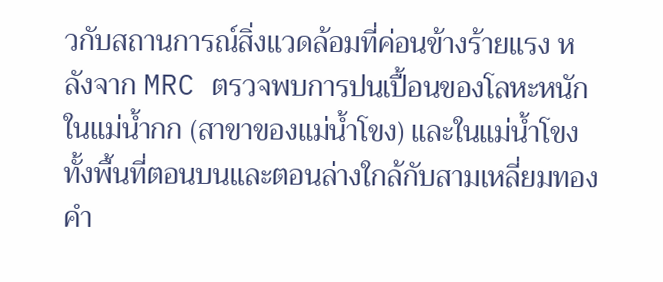วกับสถานการณ์สิ่งแวดล้อมที่ค่อนข้างร้ายแรง หลังจาก MRC ตรวจพบการปนเปื้อนของโลหะหนักในแม่น้ำกก (สาขาของแม่นํ้าโขง) และในแม่น้ำโขง ทั้งพื้นที่ตอนบนและตอนล่างใกล้กับสามเหลี่ยมทองคำ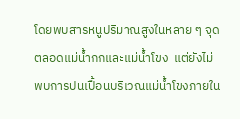โดยพบสารหนูปริมาณสูงในหลาย ๆ จุด ตลอดแม่น้ำกกและแม่น้ำโขง  แต่ยังไม่พบการปนเปื้อนบริเวณแม่น้ำโขงภายใน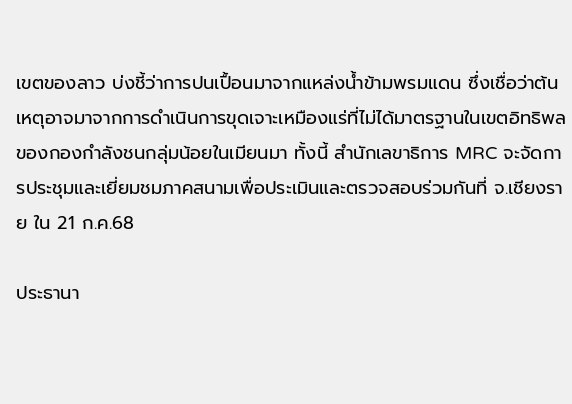เขตของลาว บ่งชี้ว่าการปนเปื้อนมาจากแหล่งน้ำข้ามพรมแดน ซึ่งเชื่อว่าต้นเหตุอาจมาจากการดำเนินการขุดเจาะเหมืองแร่ที่ไม่ได้มาตรฐานในเขตอิทธิพลของกองกำลังชนกลุ่มน้อยในเมียนมา ทั้งนี้ สำนักเลขาธิการ MRC จะจัดการประชุมและเยี่ยมชมภาคสนามเพื่อประเมินและตรวจสอบร่วมกันที่ จ.เชียงราย ใน 21 ก.ค.68

ประธานา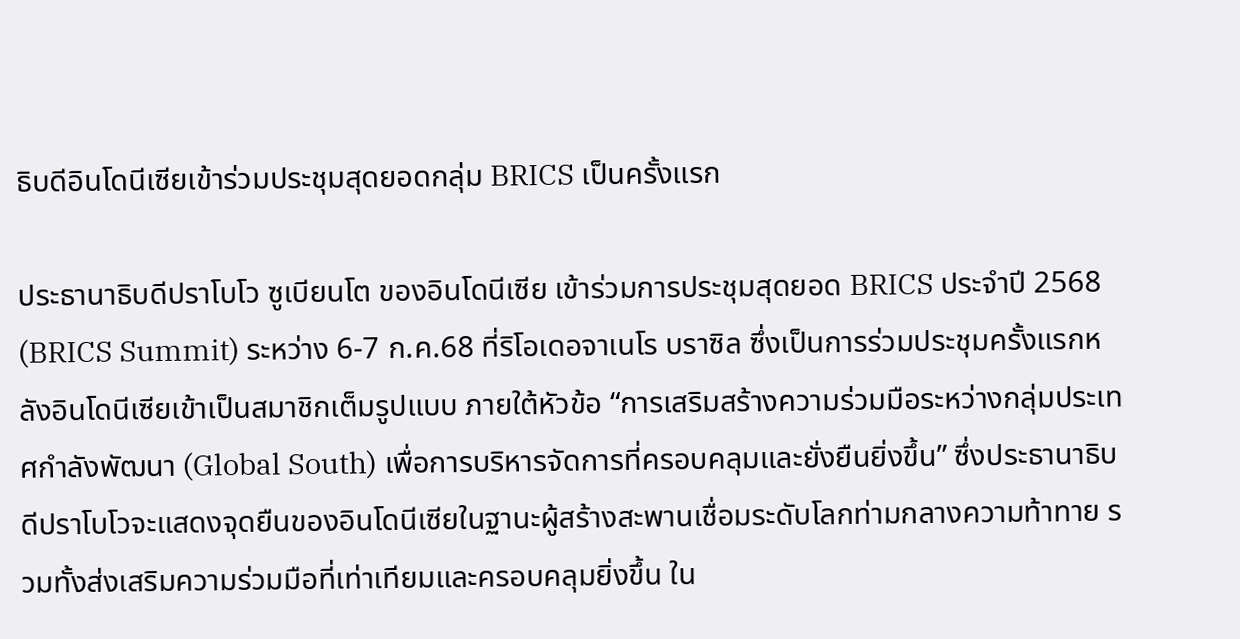ธิบดีอินโดนีเซียเข้าร่วมประชุมสุดยอดกลุ่ม BRICS เป็นครั้งแรก

ประธานาธิบดีปราโบโว ซูเบียนโต ของอินโดนีเซีย เข้าร่วมการประชุมสุดยอด BRICS ประจำปี 2568 (BRICS Summit) ระหว่าง 6-7 ก.ค.68 ที่ริโอเดอจาเนโร บราซิล ซึ่งเป็นการร่วมประชุมครั้งแรกหลังอินโดนีเซียเข้าเป็นสมาชิกเต็มรูปแบบ ภายใต้หัวข้อ “การเสริมสร้างความร่วมมือระหว่างกลุ่มประเทศกำลังพัฒนา (Global South) เพื่อการบริหารจัดการที่ครอบคลุมและยั่งยืนยิ่งขึ้น” ซึ่งประธานาธิบดีปราโบโวจะแสดงจุดยืนของอินโดนีเซียในฐานะผู้สร้างสะพานเชื่อมระดับโลกท่ามกลางความท้าทาย รวมทั้งส่งเสริมความร่วมมือที่เท่าเทียมและครอบคลุมยิ่งขึ้น ใน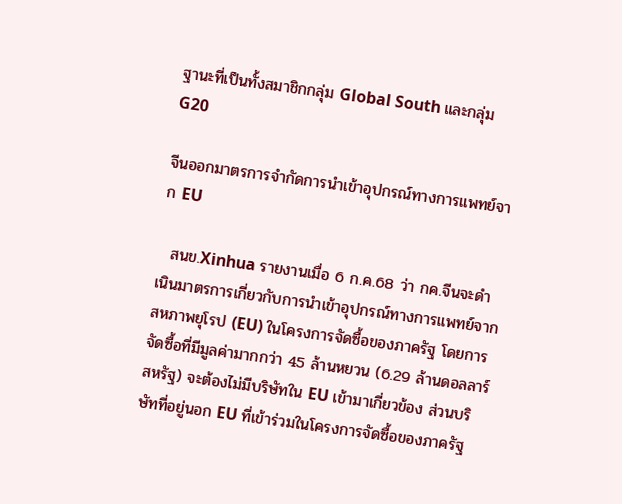ฐานะที่เป็นทั้งสมาชิกกลุ่ม Global South และกลุ่ม G20

จีนออกมาตรการจำกัดการนำเข้าอุปกรณ์ทางการแพทย์จาก EU

  สนข.Xinhua รายงานเมื่อ 6 ก.ค.68 ว่า กค.จีนจะดำเนินมาตรการเกี่ยวกับการนำเข้าอุปกรณ์ทางการแพทย์จากสหภาพยุโรป (EU) ในโครงการจัดซื้อของภาครัฐ โดยการจัดซื้อที่มีมูลค่ามากกว่า 45 ล้านหยวน (6.29 ล้านดอลลาร์สหรัฐ) จะต้องไม่มีบริษัทใน EU เข้ามาเกี่ยวข้อง ส่วนบริษัทที่อยู่นอก EU ที่เข้าร่วมในโครงการจัดซื้อของภาครัฐ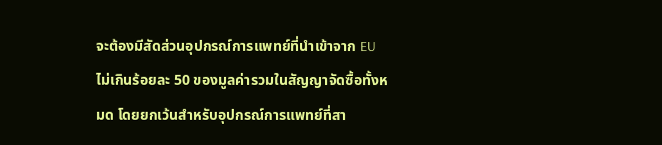จะต้องมีสัดส่วนอุปกรณ์การแพทย์ที่นำเข้าจาก EU ไม่เกินร้อยละ 50 ของมูลค่ารวมในสัญญาจัดซื้อทั้งหมด โดยยกเว้นสำหรับอุปกรณ์การแพทย์ที่สา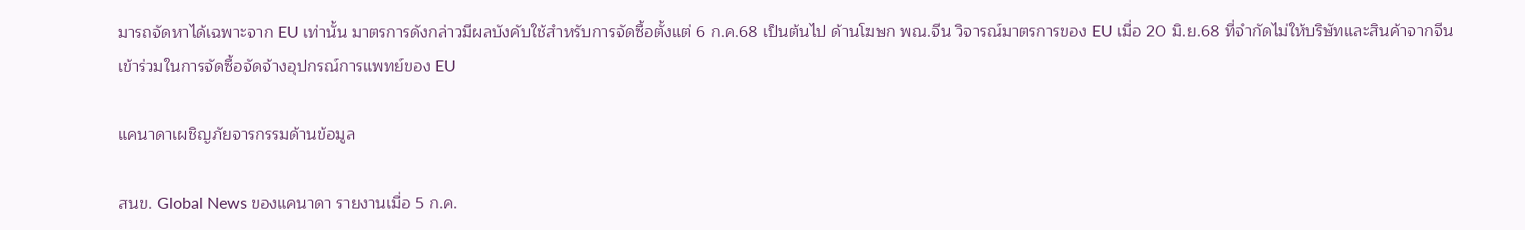มารถจัดหาได้เฉพาะจาก EU เท่านั้น มาตรการดังกล่าวมีผลบังคับใช้สำหรับการจัดซื้อตั้งแต่ 6 ก.ค.68 เป็นต้นไป ด้านโฆษก พณ.จีน วิจารณ์มาตรการของ EU เมื่อ 20 มิ.ย.68 ที่จำกัดไม่ให้บริษัทและสินค้าจากจีนเข้าร่วมในการจัดซื้อจัดจ้างอุปกรณ์การแพทย์ของ EU

แคนาดาเผชิญภัยจารกรรมด้านข้อมูล

สนข. Global News ของแคนาดา รายงานเมื่อ 5 ก.ค.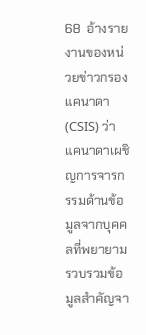68  อ้างรายงานของหน่วยข่าวกรองแคนาดา (CSIS) ว่า แคนาดาเผชิญการจารกรรมด้านข้อมูลจากบุคคลที่พยายามรวบรวมข้อมูลสำคัญจา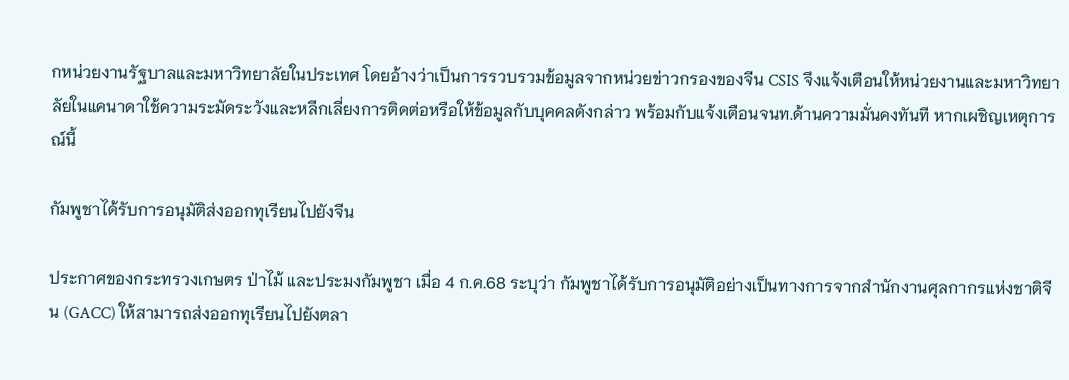กหน่วยงานรัฐบาลและมหาวิทยาลัยในประเทศ โดยอ้างว่าเป็นการรวบรวมข้อมูลจากหน่วยข่าวกรองของจีน CSIS จึงแจ้งเตือนให้หน่วยงานและมหาวิทยาลัยในแคนาดาใช้ความระมัดระวังและหลีกเลี่ยงการติดต่อหรือให้ข้อมูลกับบุคคลดังกล่าว พร้อมกับแจ้งเตือนจนท.ด้านความมั่นคงทันที หากเผชิญเหตุการณ์นี้

กัมพูชาได้รับการอนุมัติส่งออกทุเรียนไปยังจีน

ประกาศของกระทรวงเกษตร ป่าไม้ และประมงกัมพูชา เมื่อ 4 ก.ค.68 ระบุว่า กัมพูชาได้รับการอนุมัติอย่างเป็นทางการจากสำนักงานศุลกากรแห่งชาติจีน (GACC) ให้สามารถส่งออกทุเรียนไปยังตลา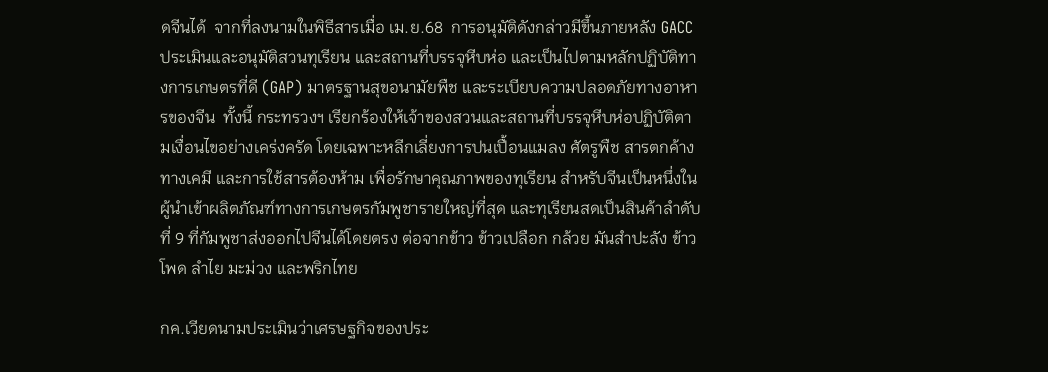ดจีนได้  จากที่ลงนามในพิธีสารเมื่อ เม.ย.68  การอนุมัติดังกล่าวมีขึ้นภายหลัง GACC ประเมินและอนุมัติสวนทุเรียน และสถานที่บรรจุหีบห่อ และเป็นไปตามหลักปฏิบัติทางการเกษตรที่ดี (GAP) มาตรฐานสุขอนามัยพืช และระเบียบความปลอดภัยทางอาหารของจีน  ทั้งนี้ กระทรวงฯ เรียกร้องให้เจ้าของสวนและสถานที่บรรจุหีบห่อปฏิบัติตามเงื่อนไขอย่างเคร่งครัด โดยเฉพาะหลีกเลี่ยงการปนเปื้อนแมลง ศัตรูพืช สารตกค้างทางเคมี และการใช้สารต้องห้าม เพื่อรักษาคุณภาพของทุเรียน สำหรับจีนเป็นหนึ่งในผู้นำเข้าผลิตภัณฑ์ทางการเกษตรกัมพูชารายใหญ่ที่สุด และทุเรียนสดเป็นสินค้าลำดับที่ 9 ที่กัมพูชาส่งออกไปจีนได้โดยตรง ต่อจากข้าว ข้าวเปลือก กล้วย มันสำปะลัง ข้าวโพด ลำไย มะม่วง และพริกไทย

กค.เวียดนามประเมินว่าเศรษฐกิจของประ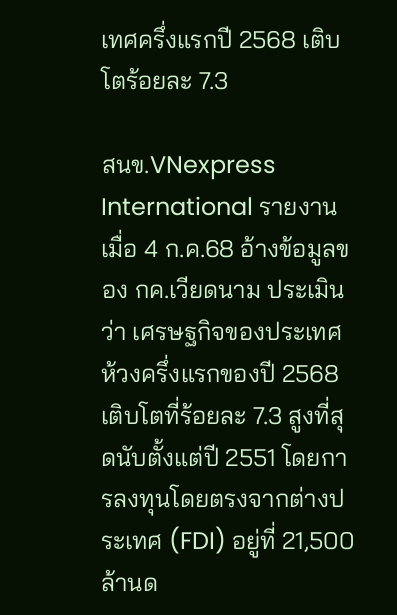เทศครึ่งแรกปี 2568 เติบโตร้อยละ 7.3

สนข.VNexpress International รายงานเมื่อ 4 ก.ค.68 อ้างข้อมูลของ กค.เวียดนาม ประเมินว่า เศรษฐกิจของประเทศห้วงครึ่งแรกของปี 2568 เติบโตที่ร้อยละ 7.3 สูงที่สุดนับตั้งแต่ปี 2551 โดยการลงทุนโดยตรงจากต่างประเทศ (FDI) อยู่ที่ 21,500 ล้านด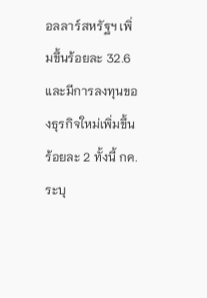อลลาร์สหรัฐฯ เพิ่มขึ้นร้อยละ 32.6 และมีการลงทุนของธุรกิจใหม่เพิ่มขึ้น ร้อยละ 2 ทั้งนี้ กค. ระบุ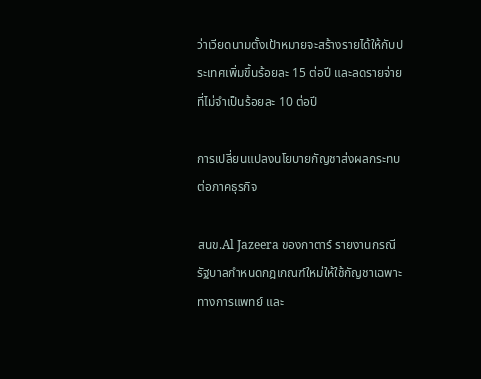ว่าเวียดนามตั้งเป้าหมายจะสร้างรายได้ให้กับประเทศเพิ่มขึ้นร้อยละ 15 ต่อปี และลดรายจ่ายที่ไม่จำเป็นร้อยละ 10 ต่อปี

การเปลี่ยนแปลงนโยบายกัญชาส่งผลกระทบต่อภาคธุรกิจ

สนข.Al Jazeera ของกาตาร์ รายงานกรณีรัฐบาลกำหนดกฎเกณฑ์ใหม่ให้ใช้กัญชาเฉพาะทางการแพทย์ และ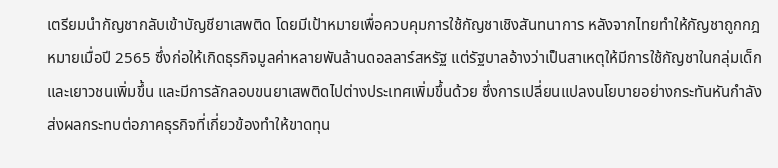เตรียมนำกัญชากลับเข้าบัญชียาเสพติด โดยมีเป้าหมายเพื่อควบคุมการใช้กัญชาเชิงสันทนาการ หลังจากไทยทำให้กัญชาถูกกฎหมายเมื่อปี 2565 ซึ่งก่อให้เกิดธุรกิจมูลค่าหลายพันล้านดอลลาร์สหรัฐ แต่รัฐบาลอ้างว่าเป็นสาเหตุให้มีการใช้กัญชาในกลุ่มเด็กและเยาวชนเพิ่มขึ้น และมีการลักลอบขนยาเสพติดไปต่างประเทศเพิ่มขึ้นด้วย ซึ่งการเปลี่ยนแปลงนโยบายอย่างกระทันหันกำลังส่งผลกระทบต่อภาคธุรกิจที่เกี่ยวข้องทำให้ขาดทุน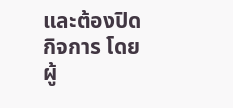และต้องปิดกิจการ โดยผู้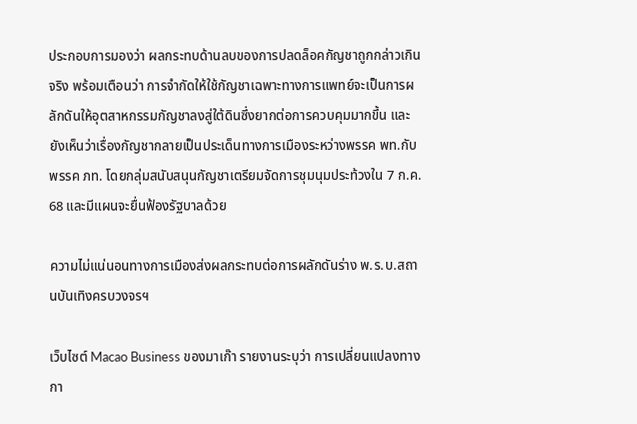ประกอบการมองว่า ผลกระทบด้านลบของการปลดล็อคกัญชาถูกกล่าวเกินจริง พร้อมเตือนว่า การจำกัดให้ใช้กัญชาเฉพาะทางการแพทย์จะเป็นการผลักดันให้อุตสาหกรรมกัญชาลงสู่ใต้ดินซึ่งยากต่อการควบคุมมากขึ้น และยังเห็นว่าเรื่องกัญชากลายเป็นประเด็นทางการเมืองระหว่างพรรค พท.กับพรรค ภท. โดยกลุ่มสนับสนุนกัญชาเตรียมจัดการชุมนุมประท้วงใน 7 ก.ค. 68 และมีแผนจะยื่นฟ้องรัฐบาลด้วย

ความไม่แน่นอนทางการเมืองส่งผลกระทบต่อการผลักดันร่าง พ.ร.บ.สถานบันเทิงครบวงจรฯ

เว็บไซต์ Macao Business ของมาเก๊า รายงานระบุว่า การเปลี่ยนแปลงทางกา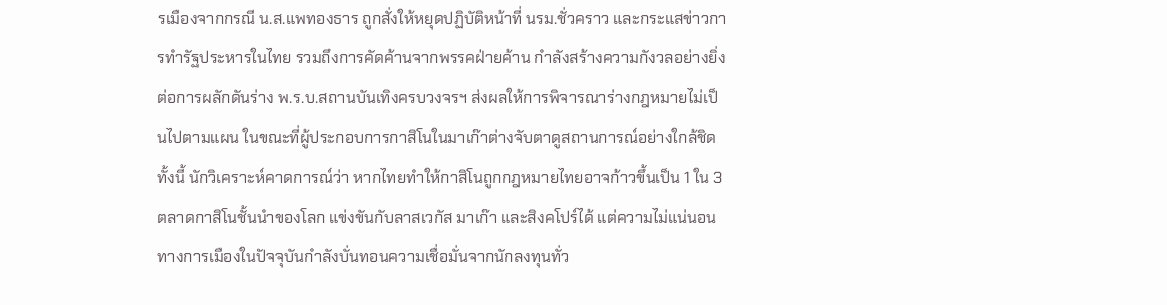รเมืองจากกรณี น.ส.แพทองธาร ถูกสั่งให้หยุดปฏิบัติหน้าที่ นรม.ชั่วคราว และกระแสข่าวการทำรัฐประหารในไทย รวมถึงการคัดค้านจากพรรคฝ่ายค้าน กำลังสร้างความกังวลอย่างยิ่งต่อการผลักดันร่าง พ.ร.บ.สถานบันเทิงครบวงจรฯ ส่งผลให้การพิจารณาร่างกฎหมายไม่เป็นไปตามแผน ในขณะที่ผู้ประกอบการกาสิโนในมาเก๊าต่างจับตาดูสถานการณ์อย่างใกล้ชิด ทั้งนี้ นักวิเคราะห์คาดการณ์ว่า หากไทยทำให้กาสิโนถูกกฎหมายไทยอาจก้าวขึ้นเป็น 1 ใน 3 ตลาดกาสิโนชั้นนำของโลก แข่งขันกับลาสเวกัส มาเก๊า และสิงคโปร์ได้ แต่ความไม่แน่นอนทางการเมืองในปัจจุบันกำลังบั่นทอนความเชื่อมั่นจากนักลงทุนทั่ว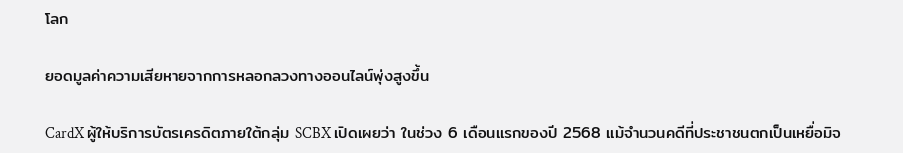โลก

ยอดมูลค่าความเสียหายจากการหลอกลวงทางออนไลน์พุ่งสูงขึ้น

CardX ผู้ให้บริการบัตรเครดิตภายใต้กลุ่ม SCBX เปิดเผยว่า ในช่วง 6 เดือนแรกของปี 2568 แม้จำนวนคดีที่ประชาชนตกเป็นเหยื่อมิจ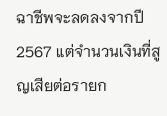ฉาชีพจะลดลงจากปี 2567 แต่จำนวนเงินที่สูญเสียต่อรายก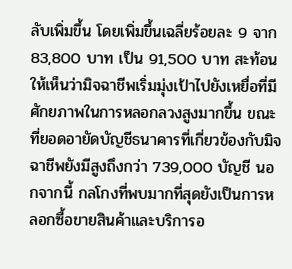ลับเพิ่มขึ้น โดยเพิ่มขึ้นเฉลี่ยร้อยละ 9 จาก 83,800 บาท เป็น 91,500 บาท สะท้อนให้เห็นว่ามิจฉาชีพเริ่มมุ่งเป้าไปยังเหยื่อที่มีศักยภาพในการหลอกลวงสูงมากขึ้น ขณะที่ยอดอายัดบัญชีธนาคารที่เกี่ยวข้องกับมิจฉาชีพยังมีสูงถึงกว่า 739,000 บัญชี นอกจากนี้ กลโกงที่พบมากที่สุดยังเป็นการหลอกซื้อขายสินค้าและบริการอ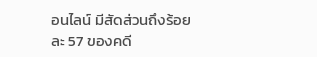อนไลน์ มีสัดส่วนถึงร้อยละ 57 ของคดี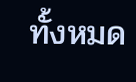ทั้งหมด